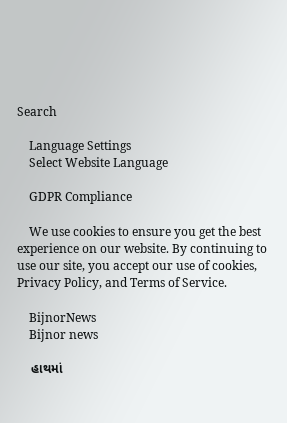Search

    Language Settings
    Select Website Language

    GDPR Compliance

    We use cookies to ensure you get the best experience on our website. By continuing to use our site, you accept our use of cookies, Privacy Policy, and Terms of Service.

    BijnorNews
    Bijnor news

    હાથમાં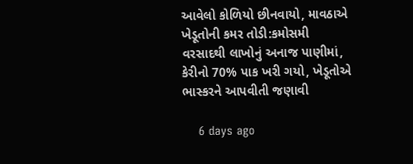આવેલો કોળિયો છીનવાયો, માવઠાએ ખેડૂતોની કમર તોડી:કમોસમી વરસાદથી લાખોનું અનાજ પાણીમાં, કેરીનો 70% પાક ખરી ગયો, ખેડૂતોએ ભાસ્કરને આપવીતી જણાવી

    6 days ago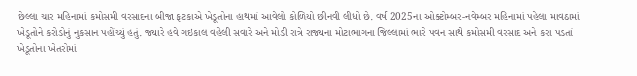છેલ્લા ચાર મહિનામાં કમોસમી વરસાદના બીજા ફટકાએ ખેડૂતોના હાથમાં આવેલો કોળિયો છીનવી લીધો છે. વર્ષ 2025ના ઓક્ટોમ્બર-નવેમ્બર મહિનામાં પહેલા માવઠામાં ખેડૂતોને કરોડોનું નુકસાન પહોંચ્યું હતું. જ્યારે હવે ગઇકાલ વહેલી સવારે અને મોડી રાત્રે રાજ્યના મોટાભાગના જિલ્લામાં ભારે પવન સાથે કમોસમી વરસાદ અને કરા પડતાં ખેડૂતોના ખેતરોમાં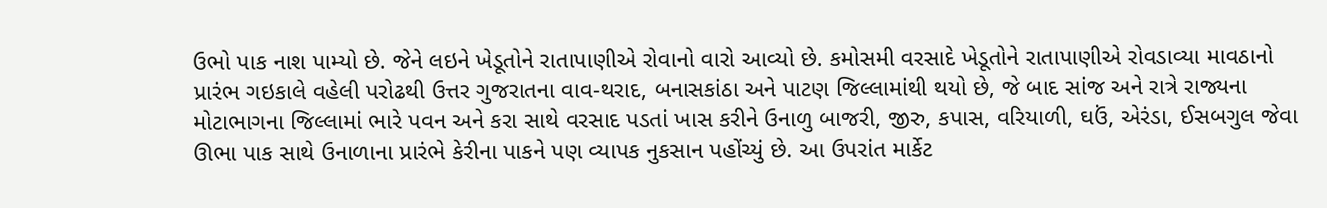ઉભો પાક નાશ પામ્યો છે. જેને લઇને ખેડૂતોને રાતાપાણીએ રોવાનો વારો આવ્યો છે. કમોસમી વરસાદે ખેડૂતોને રાતાપાણીએ રોવડાવ્યા માવઠાનો પ્રારંભ ગઇકાલે વહેલી પરોઢથી ઉત્તર ગુજરાતના વાવ-થરાદ, બનાસકાંઠા અને પાટણ જિલ્લામાંથી થયો છે, જે બાદ સાંજ અને રાત્રે રાજ્યના મોટાભાગના જિલ્લામાં ભારે પવન અને કરા સાથે વરસાદ પડતાં ખાસ કરીને ઉનાળુ બાજરી, જીરુ, કપાસ, વરિયાળી, ઘઉં, એરંડા, ઈસબગુલ જેવા ઊભા પાક સાથે ઉનાળાના પ્રારંભે કેરીના પાકને પણ વ્યાપક નુકસાન પહોંચ્યું છે. આ ઉપરાંત માર્કેટ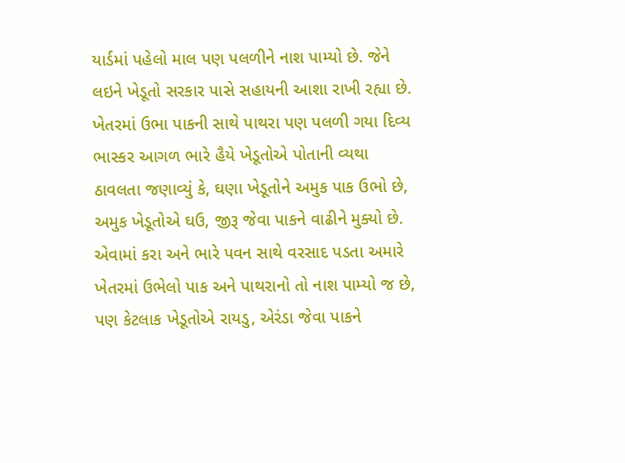યાર્ડમાં પહેલો માલ પણ પલળીને નાશ પામ્યો છે. જેને લઇને ખેડૂતો સરકાર પાસે સહાયની આશા રાખી રહ્યા છે. ખેતરમાં ઉભા પાકની સાથે પાથરા પણ પલળી ગયા દિવ્ય ભાસ્કર આગળ ભારે હૈયે ખેડૂતોએ પોતાની વ્યથા ઠાવલતા જણાવ્યું કે, ઘણા ખેડૂતોને અમુક પાક ઉભો છે, અમુક ખેડૂતોએ ઘઉ, જીરૂ જેવા પાકને વાઢીને મુક્યો છે. એવામાં કરા અને ભારે પવન સાથે વરસાદ પડતા અમારે ખેતરમાં ઉભેલો પાક અને પાથરાનો તો નાશ પામ્યો જ છે, પણ કેટલાક ખેડૂતોએ રાયડુ, એરંડા જેવા પાકને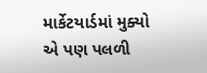માર્કેટયાર્ડમાં મુક્યો એ પણ પલળી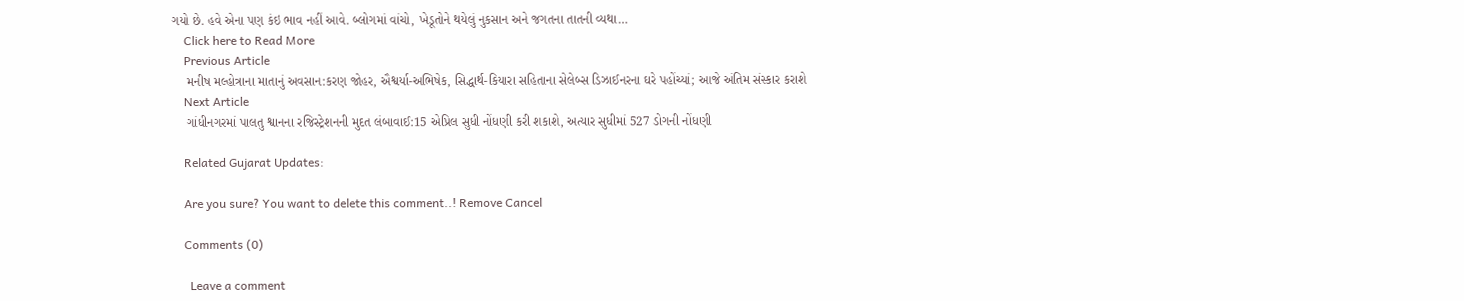ગયો છે. હવે એના પણ કંઇ ભાવ નહીં આવે. બ્લોગમાં વાંચો, ખેડૂતોને થયેલું નુકસાન અને જગતના તાતની વ્યથા…
    Click here to Read More
    Previous Article
    મનીષ મલ્હોત્રાના માતાનું અવસાન:કરણ જોહર, ઐશ્વર્યા-અભિષેક, સિદ્ધાર્થ-કિયારા સહિતાના સેલેબ્સ ડિઝાઈનરના ઘરે પહોંચ્યાં; આજે અંતિમ સંસ્કાર કરાશે
    Next Article
    ગાંધીનગરમાં પાલતુ શ્વાનના રજિસ્ટ્રેશનની મુદત લંબાવાઈ:15 એપ્રિલ સુધી નોંધણી કરી શકાશે, અત્યાર સુધીમાં 527 ડોગની નોંધણી

    Related Gujarat Updates:

    Are you sure? You want to delete this comment..! Remove Cancel

    Comments (0)

      Leave a comment